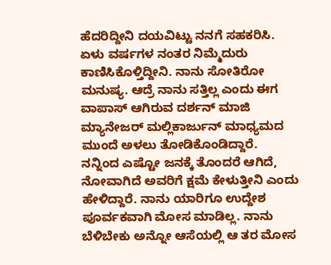ಹೆದರಿದ್ದೀನಿ ದಯವಿಟ್ಟು ನನಗೆ ಸಹಕರಿಸಿ. ಏಳು ವರ್ಷಗಳ ನಂತರ ನಿಮ್ಮೆದುರು ಕಾಣಿಸಿಕೊಳ್ತಿದ್ದೀನಿ. ನಾನು ಸೋತಿರೋ ಮನುಷ್ಯ. ಆದ್ರೆ ನಾನು ಸತ್ತಿಲ್ಲ ಎಂದು ಈಗ ವಾಪಾಸ್ ಆಗಿರುವ ದರ್ಶನ್ ಮಾಜಿ ಮ್ಯಾನೇಜರ್ ಮಲ್ಲಿಕಾರ್ಜುನ್ ಮಾಧ್ಯಮದ ಮುಂದೆ ಅಳಲು ತೋಡಿಕೊಂಡಿದ್ದಾರೆ.
ನನ್ನಿಂದ ಎಷ್ಟೋ ಜನಕ್ಕೆ ತೊಂದರೆ ಆಗಿದೆ, ನೋವಾಗಿದೆ ಅವರಿಗೆ ಕ್ಷಮೆ ಕೇಳುತ್ತೀನಿ ಎಂದು ಹೇಳಿದ್ದಾರೆ. ನಾನು ಯಾರಿಗೂ ಉದ್ದೇಶ ಪೂರ್ವಕವಾಗಿ ಮೋಸ ಮಾಡಿಲ್ಲ. ನಾನು ಬೆಳಿಬೇಕು ಅನ್ನೋ ಆಸೆಯಲ್ಲಿ ಆ ತರ ಮೋಸ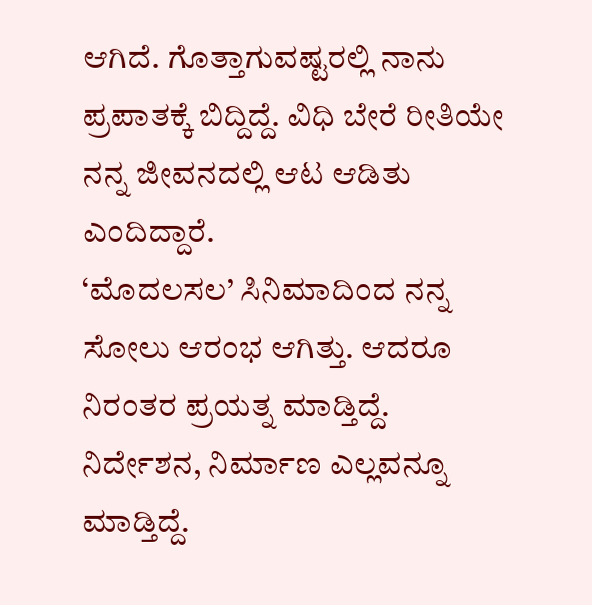ಆಗಿದೆ. ಗೊತ್ತಾಗುವಷ್ಟರಲ್ಲಿ ನಾನು ಪ್ರಪಾತಕ್ಕೆ ಬಿದ್ದಿದ್ದೆ. ವಿಧಿ ಬೇರೆ ರೀತಿಯೇ ನನ್ನ ಜೀವನದಲ್ಲಿ ಆಟ ಆಡಿತು ಎಂದಿದ್ದಾರೆ.
‘ಮೊದಲಸಲ’ ಸಿನಿಮಾದಿಂದ ನನ್ನ ಸೋಲು ಆರಂಭ ಆಗಿತ್ತು. ಆದರೂ ನಿರಂತರ ಪ್ರಯತ್ನ ಮಾಡ್ತಿದ್ದೆ. ನಿರ್ದೇಶನ, ನಿರ್ಮಾಣ ಎಲ್ಲವನ್ನೂ ಮಾಡ್ತಿದ್ದೆ.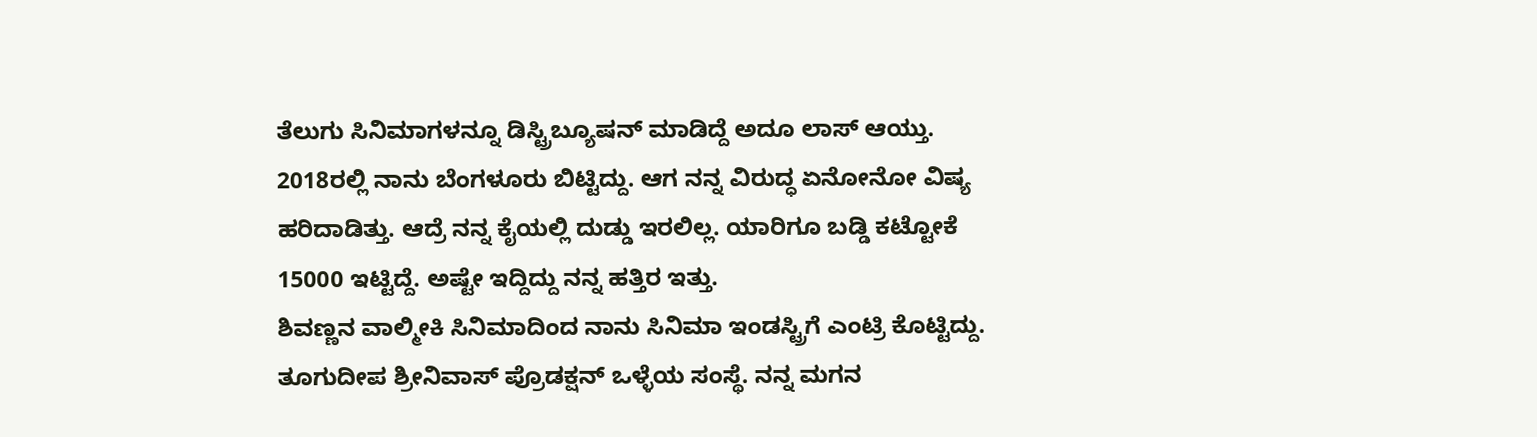ತೆಲುಗು ಸಿನಿಮಾಗಳನ್ನೂ ಡಿಸ್ಟ್ರಿಬ್ಯೂಷನ್ ಮಾಡಿದ್ದೆ ಅದೂ ಲಾಸ್ ಆಯ್ತು. 2018ರಲ್ಲಿ ನಾನು ಬೆಂಗಳೂರು ಬಿಟ್ಟಿದ್ದು. ಆಗ ನನ್ನ ವಿರುದ್ಧ ಏನೋನೋ ವಿಷ್ಯ ಹರಿದಾಡಿತ್ತು. ಆದ್ರೆ ನನ್ನ ಕೈಯಲ್ಲಿ ದುಡ್ಡು ಇರಲಿಲ್ಲ. ಯಾರಿಗೂ ಬಡ್ಡಿ ಕಟ್ಟೋಕೆ 15000 ಇಟ್ಟಿದ್ದೆ. ಅಷ್ಟೇ ಇದ್ದಿದ್ದು ನನ್ನ ಹತ್ತಿರ ಇತ್ತು.
ಶಿವಣ್ಣನ ವಾಲ್ಮೀಕಿ ಸಿನಿಮಾದಿಂದ ನಾನು ಸಿನಿಮಾ ಇಂಡಸ್ಟ್ರಿಗೆ ಎಂಟ್ರಿ ಕೊಟ್ಟಿದ್ದು. ತೂಗುದೀಪ ಶ್ರೀನಿವಾಸ್ ಪ್ರೊಡಕ್ಷನ್ ಒಳ್ಳೆಯ ಸಂಸ್ಥೆ. ನನ್ನ ಮಗನ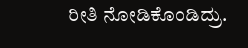ರೀತಿ ನೋಡಿಕೊಂಡಿದ್ರು.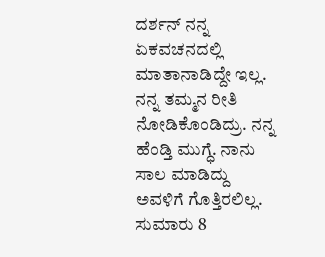ದರ್ಶನ್ ನನ್ನ ಏಕವಚನದಲ್ಲಿ ಮಾತಾನಾಡಿದ್ದೇ ಇಲ್ಲ. ನನ್ನ ತಮ್ಮನ ರೀತಿ ನೋಡಿಕೊಂಡಿದ್ರು. ನನ್ನ ಹೆಂಡ್ತಿ ಮುಗ್ಧೆ. ನಾನು ಸಾಲ ಮಾಡಿದ್ದು ಅವಳಿಗೆ ಗೊತ್ತಿರಲಿಲ್ಲ. ಸುಮಾರು 8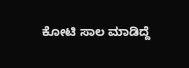ಕೋಟಿ ಸಾಲ ಮಾಡಿದ್ದೆ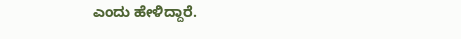ಎಂದು ಹೇಳಿದ್ದಾರೆ.